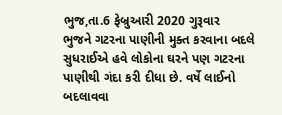ભુજ,તા.6 ફેબ્રુઆરી 2020 ગુરૂવાર
ભુજને ગટરના પાણીની મુક્ત કરવાના બદલે સુધરાઈએ હવે લોકોના ઘરને પણ ગટરના પાણીથી ગંદા કરી દીધા છે. વર્ષે લાઈનો બદલાવવા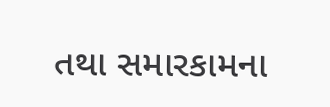તથા સમારકામના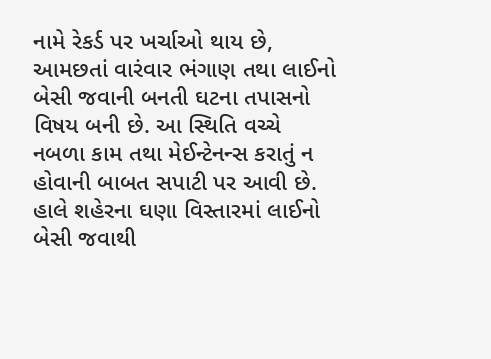નામે રેકર્ડ પર ખર્ચાઓ થાય છે, આમછતાં વારંવાર ભંગાણ તથા લાઈનો બેસી જવાની બનતી ઘટના તપાસનો વિષય બની છે. આ સ્થિતિ વચ્ચે નબળા કામ તથા મેઈન્ટેનન્સ કરાતું ન હોવાની બાબત સપાટી પર આવી છે. હાલે શહેરના ઘણા વિસ્તારમાં લાઈનો બેસી જવાથી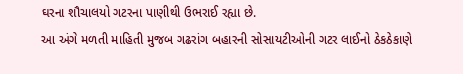ઘરના શૌચાલયો ગટરના પાણીથી ઉભરાઈ રહ્યા છે.
આ અંગે મળતી માહિતી મુજબ ગઢરાંગ બહારની સોસાયટીઓની ગટર લાઈનો ઠેકઠેકાણે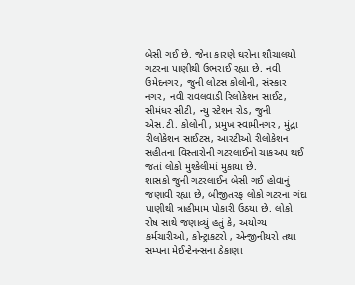બેસી ગઈ છે. જેના કારણે ઘરોના શૌચાલયો ગટરના પાણીથી ઉભરાઈ રહ્યા છે. નવી ઉમેદનગર, જુની લોટસ કોલોની, સંસ્કાર નગર, નવી રાવલવાડી રિલોકેશન સાઈટ, સીમંધર સીટી, ન્યુ સ્ટેશન રોડ, જુની એસ.ટી. કોલોની , પ્રમુખ સ્વામીનગર , મુંદ્રા રીલોકેશન સાઈટસ, આરટીઓ રીલોકેશન સહીતના વિસ્તારોની ગટરલાઈનો ચાકઅપ થઈ જતાં લોકો મુશ્કેલીમાં મુકાયા છે.
શાસકો જુની ગટરલાઈન બેસી ગઈ હોવાનું જણાવી રહ્યા છે, બીજીતરફ લોકો ગટરના ગંદા પાણીથી ત્રાહીમામ પોકારી ઉઠયા છે. લોકો રોષ સાથે જણાવ્યું હતું કે, અયોગ્ય કર્મચારીઓ, કોન્ટ્રાકટરો , એન્જીનીયરો તથા સમ્પના મેઈન્ટેનન્સના ઠેકાણા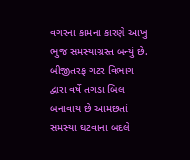વગરના કામના કારણે આખુ ભુજ સમસ્યાગ્રસ્ત બન્યું છે. બીજીતરફ ગટર વિભાગ દ્વારા વર્ષે તગડા બિલ બનાવાય છે આમછતાં સમસ્યા ઘટવાના બદલે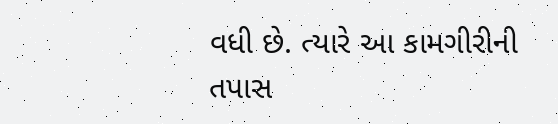વધી છે. ત્યારે આ કામગીરીની તપાસ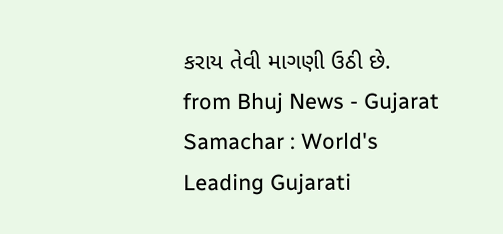કરાય તેવી માગણી ઉઠી છે.
from Bhuj News - Gujarat Samachar : World's Leading Gujarati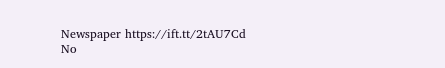Newspaper https://ift.tt/2tAU7Cd
No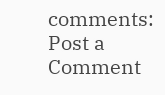comments:
Post a Comment